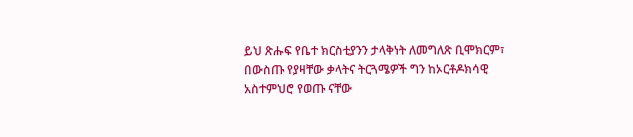ይህ ጽሑፍ የቤተ ክርስቲያንን ታላቅነት ለመግለጽ ቢሞክርም፣ በውስጡ የያዛቸው ቃላትና ትርጓሜዎች ግን ከኦርቶዶክሳዊ አስተምህሮ የወጡ ናቸው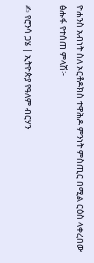ዮሐንስ አብነት ስለ ኦርቶዶክስ ተዋሕዶ ምንነት ምስጢር በሚል ርዕስ ላቀረበው ፅሑፋ የተሰጠ ምላሽ፦

✍ የሮንሳ ጋሄ | ኢትዮጵያ የዓለም ብርሃን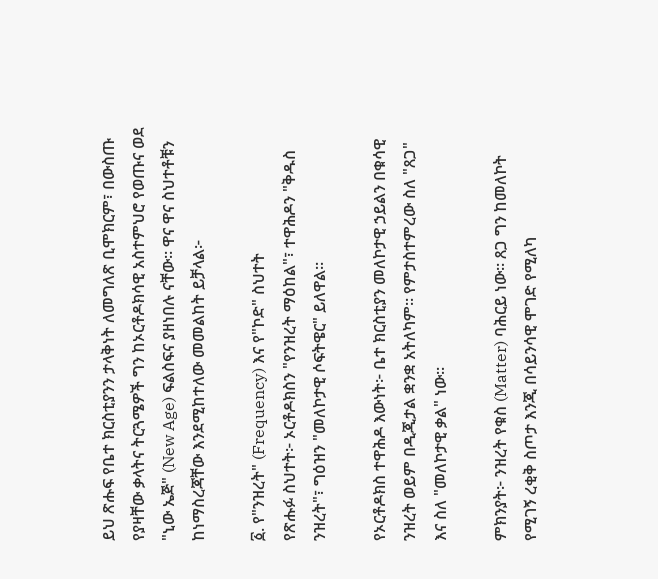ይህ ጽሑፍ የቤተ ክርስቲያንን ታላቅነት ለመግለጽ ቢሞክርም፣ በውስጡ የያዛቸው ቃላትና ትርጓሜዎች ግን ከኦርቶዶክሳዊ አስተምህሮ የወጡና ወደ "ኒው ኤጅ" (New Age) ፍልስፍና ያዘነበሉ ናቸው። ዋና ዋና ስህተቶቹን ከነማስረጃቸው እንደሚከተለው መመልከት ይቻላል፦

፩. የ"ንዝረት" (Frequency) እና የ"ኮድ" ስህተት
የጽሑፉ ስህተት፦ ኦርቶዶክስን "የንዝረት ማዕከል"፣ ተዋሕዶን "ቅዱስ ንዝረት"፣ ግዕዝን "መለኮታዊ ሶፍትዌር" ይለዋል።

የኦርቶዶክስ ተዋሕዶ እውነት፦ ቤተ ክርስቲያን መለኮታዊ ኃይልን በቁሳዊ ንዝረት ወይም በዲጂታል ቋንቋ አትለካም። የምታስተምረው ስለ "ጸጋ" እና ስለ "መለኮታዊ ቃል" ነው።

ምክንያት፦ ንዝረት የቁስ (Matter) ባሕርይ ነው። ጸጋ ግን ከመለኮት የሚገኝ ረቂቅ ስጦታ እንጂ በሳይንሳዊ ሞገድ የሚለካ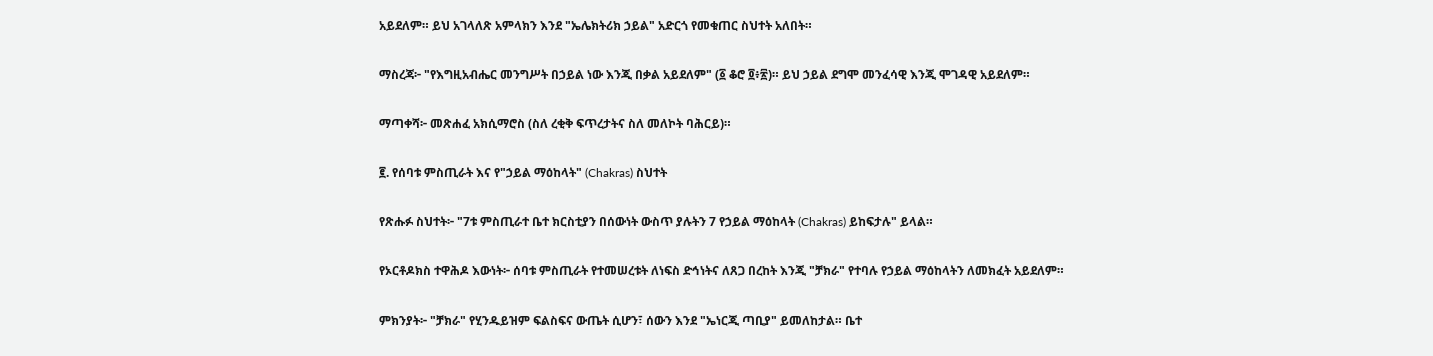አይደለም። ይህ አገላለጽ አምላክን እንደ "ኤሌክትሪክ ኃይል" አድርጎ የመቁጠር ስህተት አለበት።

ማስረጃ፦ "የእግዚአብሔር መንግሥት በኃይል ነው እንጂ በቃል አይደለም" (፩ ቆሮ ፬፥፳)። ይህ ኃይል ደግሞ መንፈሳዊ እንጂ ሞገዳዊ አይደለም።

ማጣቀሻ፦ መጽሐፈ አክሲማሮስ (ስለ ረቂቅ ፍጥረታትና ስለ መለኮት ባሕርይ)።

፪. የሰባቱ ምስጢራት እና የ"ኃይል ማዕከላት" (Chakras) ስህተት

የጽሑፉ ስህተት፦ "7ቱ ምስጢራተ ቤተ ክርስቲያን በሰውነት ውስጥ ያሉትን 7 የኃይል ማዕከላት (Chakras) ይከፍታሉ" ይላል።

የኦርቶዶክስ ተዋሕዶ እውነት፦ ሰባቱ ምስጢራት የተመሠረቱት ለነፍስ ድኅነትና ለጸጋ በረከት እንጂ "ቻክራ" የተባሉ የኃይል ማዕከላትን ለመክፈት አይደለም።

ምክንያት፦ "ቻክራ" የሂንዱይዝም ፍልስፍና ውጤት ሲሆን፣ ሰውን እንደ "ኤነርጂ ጣቢያ" ይመለከታል። ቤተ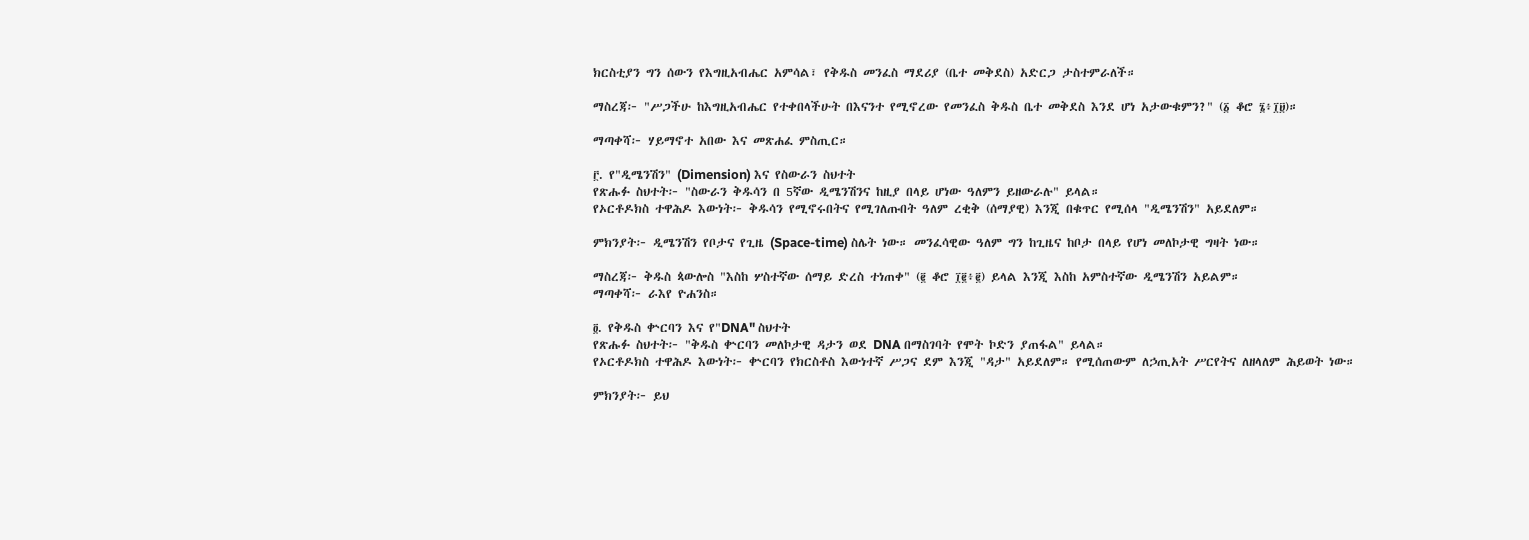ክርስቲያን ግን ሰውን የእግዚአብሔር አምሳል፣ የቅዱስ መንፈስ ማደሪያ (ቤተ መቅደስ) አድርጋ ታስተምራለች።

ማስረጃ፦ "ሥጋችሁ ከእግዚአብሔር የተቀበላችሁት በእናንተ የሚኖረው የመንፈስ ቅዱስ ቤተ መቅደስ እንደ ሆነ አታውቁምን?" (፩ ቆሮ ፮፥፲፱)።

ማጣቀሻ፦ ሃይማኖተ አበው እና መጽሐፈ ምስጢር።

፫. የ"ዲሜንሽን" (Dimension) እና የስውራን ስህተት
የጽሑፉ ስህተት፦ "ስውራን ቅዱሳን በ 5ኛው ዲሜንሽንና ከዚያ በላይ ሆነው ዓለምን ይዘውራሉ" ይላል።
የኦርቶዶክስ ተዋሕዶ እውነት፦ ቅዱሳን የሚኖሩበትና የሚገለጡበት ዓለም ረቂቅ (ሰማያዊ) እንጂ በቁጥር የሚሰላ "ዲሜንሽን" አይደለም።

ምክንያት፦ ዲሜንሽን የቦታና የጊዜ (Space-time) ስሌት ነው። መንፈሳዊው ዓለም ግን ከጊዜና ከቦታ በላይ የሆነ መለኮታዊ ግዛት ነው።

ማስረጃ፦ ቅዱስ ጳውሎስ "እስከ ሦስተኛው ሰማይ ድረስ ተነጠቀ" (፪ ቆሮ ፲፪፥፪) ይላል እንጂ እስከ አምስተኛው ዲሜንሽን አይልም።
ማጣቀሻ፦ ራእየ ዮሐንስ።

፬. የቅዱስ ቍርባን እና የ"DNA" ስህተት
የጽሑፉ ስህተት፦ "ቅዱስ ቍርባን መለኮታዊ ዳታን ወደ DNA በማስገባት የሞት ኮድን ያጠፋል" ይላል።
የኦርቶዶክስ ተዋሕዶ እውነት፦ ቍርባን የክርስቶስ እውነተኛ ሥጋና ደም እንጂ "ዳታ" አይደለም። የሚሰጠውም ለኃጢአት ሥርየትና ለዘላለም ሕይወት ነው።

ምክንያት፦ ይህ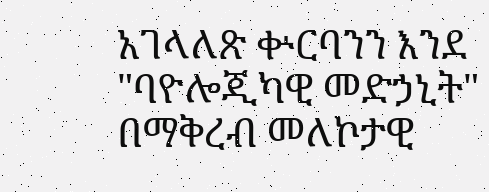አገላለጽ ቍርባንን እንደ "ባዮሎጂካዊ መድኃኒት" በማቅረብ መለኮታዊ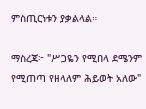ምስጢርነቱን ያቃልላል።

ማስረጃ፦ "ሥጋዬን የሚበላ ደሜንም የሚጠጣ የዘላለም ሕይወት አለው"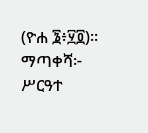(ዮሐ ፮፥፶፬)።
ማጣቀሻ፦ ሥርዓተ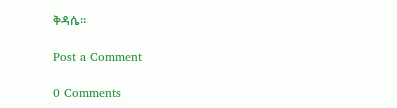ቅዳሴ።

Post a Comment

0 Comments